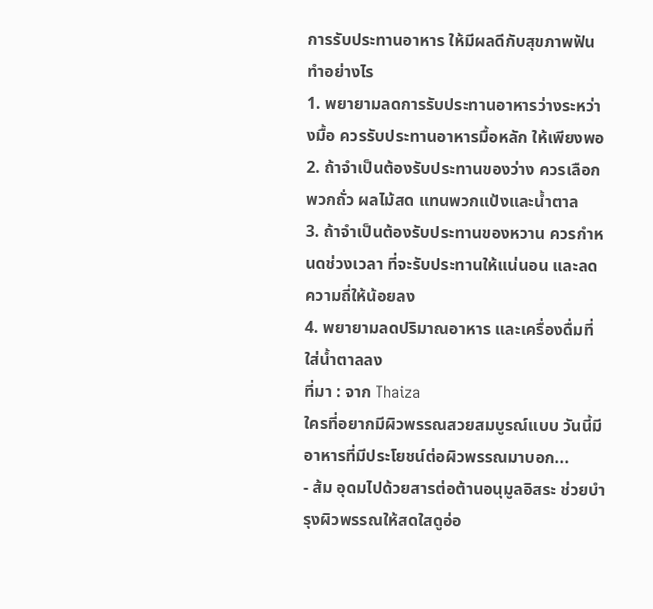การรับประทานอาหาร ให้มีผลดีกับสุขภาพฟัน ทำอย่างไร
1. พยายามลดการรับประทานอาหารว่างระหว่างมื้อ ควรรับประทานอาหารมื้อหลัก ให้เพียงพอ
2. ถ้าจำเป็นต้องรับประทานของว่าง ควรเลือกพวกถั่ว ผลไม้สด แทนพวกแป้งและน้ำตาล
3. ถ้าจำเป็นต้องรับประทานของหวาน ควรกำหนดช่วงเวลา ที่จะรับประทานให้แน่นอน และลดความถี่ให้น้อยลง
4. พยายามลดปริมาณอาหาร และเครื่องดื่มที่ใส่น้ำตาลลง
ที่มา : จาก Thaiza
ใครที่อยากมีผิวพรรณสวยสมบูรณ์แบบ วันนี้มีอาหารที่มีประโยชน์ต่อผิวพรรณมาบอก...
- ส้ม อุดมไปด้วยสารต่อต้านอนุมูลอิสระ ช่วยบำรุงผิวพรรณให้สดใสดูอ่อ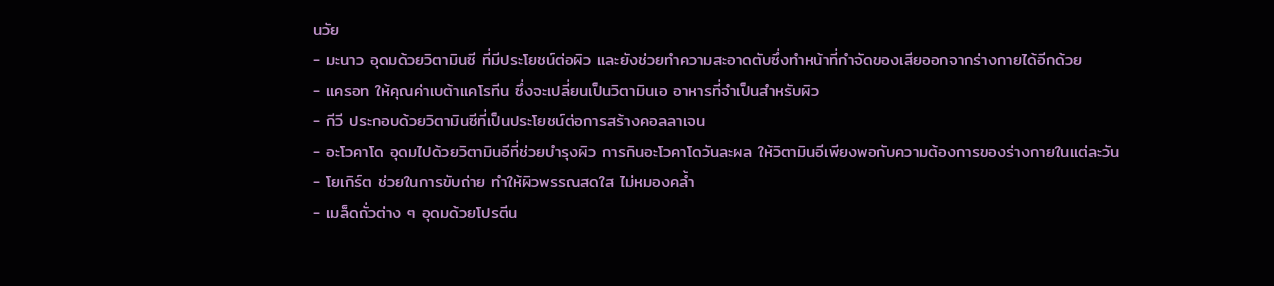นวัย
- มะนาว อุดมด้วยวิตามินซี ที่มีประโยชน์ต่อผิว และยังช่วยทำความสะอาดตับซึ่งทำหน้าที่กำจัดของเสียออกจากร่างกายได้อีกด้วย
- แครอท ให้คุณค่าเบต้าแคโรทีน ซึ่งจะเปลี่ยนเป็นวิตามินเอ อาหารที่จำเป็นสำหรับผิว
- กีวี ประกอบด้วยวิตามินซีที่เป็นประโยชน์ต่อการสร้างคอลลาเจน
- อะโวคาโด อุดมไปด้วยวิตามินอีที่ช่วยบำรุงผิว การกินอะโวคาโดวันละผล ให้วิตามินอีเพียงพอกับความต้องการของร่างกายในแต่ละวัน
- โยเกิร์ต ช่วยในการขับถ่าย ทำให้ผิวพรรณสดใส ไม่หมองคล้ำ
- เมล็ดถั่วต่าง ๆ อุดมด้วยโปรตีน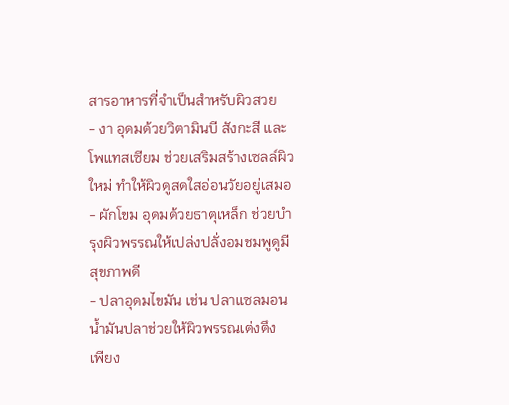สารอาหารที่จำเป็นสำหรับผิวสวย
- งา อุดมด้วยวิตามินบี สังกะสี และโพแทสเซียม ช่วยเสริมสร้างเซลล์ผิวใหม่ ทำให้ผิวดูสดใสอ่อนวัยอยู่เสมอ
- ผักโขม อุดมด้วยธาตุเหล็ก ช่วยบำรุงผิวพรรณให้เปล่งปลั่งอมชมพูดูมีสุขภาพดี
- ปลาอุดมไขมัน เช่น ปลาแซลมอน น้ำมันปลาช่วยให้ผิวพรรณเต่งตึง
เพียง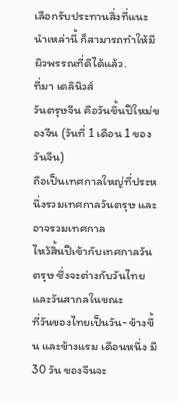เลือกรับประทานสิ่งที่แนะนำเหล่านี้ ก็สามารถทำให้มีผิวพรรณที่ดีได้แล้ว.
ที่มา เดลินิวส์
วันตรุษจีน คือวันขึ้นปีใหม่ของจีน (วันที่ 1 เดือน 1 ของวันจีน)
ถือเป็นเทศกาลใหญ่ที่ประหนึ่งรวมเทศกาลวันตรุษ และอาจรวมเทศกาล
ไหว้สิ้นปีเข้ากับเทศกาลวันตรุษ ซึ่งจะต่างกับวันไทย และวันสากลในขณะ
ที่วันของไทยเป็นวัน- ข้างขึ้น และข้างแรม เดือนหนึ่ง มี 30 วัน ของจีนจะ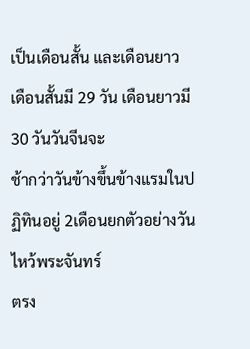เป็นเดือนสั้น และเดือนยาว เดือนสั้นมี 29 วัน เดือนยาวมี 30 วันวันจีนจะ
ช้ากว่าวันข้างขึ้นข้างแรมในปฏิทินอยู่ 2เดือนยกตัวอย่างวันไหว้พระจันทร์
ตรง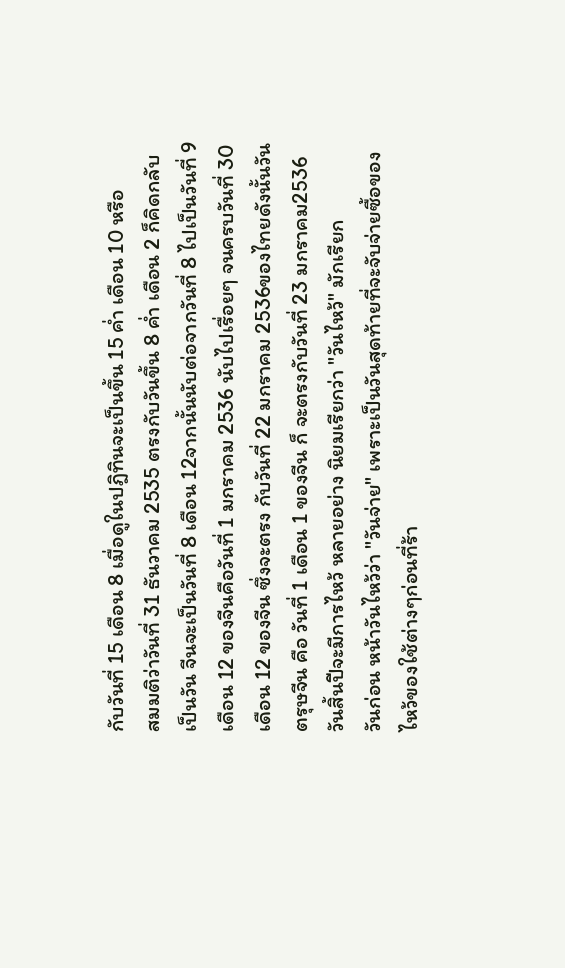กับวันที่ 15 เดือน 8 เมื่อดูในปฎิทินจะเป็นขึ้น 15 ค่ำ เดือน 10 หรือ
สมมติว่าวันที่ 31 ธันวาคม 2535 ตรงกับวันขึ้น 8 ค่ำ เดือน 2 ก็คิดกลับ
เป็นวัน จีนจะเป็นวันที่ 8 เดือน 12จากนั้นนับต่อจากวันที่ 8 ไปเป็นวันที่ 9
เดือน 12 ของจีนคือวันที่ 1 มกราคม 2536 นับไปเรื่อยๆ จนครบวันที่ 30
เดือน 12 ของจีน ซึ่งจะตรง กับวันที่ 22 มกราคม 2536ของไทยดังนั้นวัน
ตรุษจีน คือ วันที่ 1 เดือน 1 ของจีน ก็ จะตรงกับวันที่ 23 มกราคม2536
วันสิ้นปีจะมีการไหว้ หลายอย่าง นิยมเรียกว่า "วันไหว้" มักเรียก
วันก่อน หน้าวันไหว้ว่า "วันจ่าย" เพราะเป็นวันสุดท้ายที่จะจับจ่ายซื้อของ
ไหว้ของใช้ต่างๆก่อนที่ร้า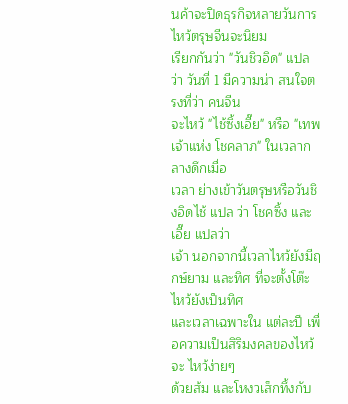นค้าจะปิดธุรกิจหลายวันการไหว้ตรุษจีนจะนิยม
เรียกกันว่า "วันชิวอิด" แปลว่า วันที่ 1 มีความน่า สนใจตรงที่ว่า คนจีน
จะไหว้ "ไช้ซิ้งเอี๊ย" หรือ "เทพเจ้าแห่ง โชคลาภ" ในเวลากลางดึกเมื่อ
เวลา ย่างเข้าวันตรุษหรือวันชิงอิดไช้ แปล ว่า โชคซิ้ง และเอี๊ย แปลว่า
เจ้า นอกจากนี้เวลาไหว้ยังมีฤกษ์ยาม และทิศ ที่จะตั้งโต๊ะไหว้ยังเป็นทิศ
และเวลาเฉพาะใน แต่ละปี เพื่อความเป็นสิริมงคลของไหว้จะ ไหว้ง่ายๆ
ด้วยส้ม และโหงวเส็กทึ้งกับ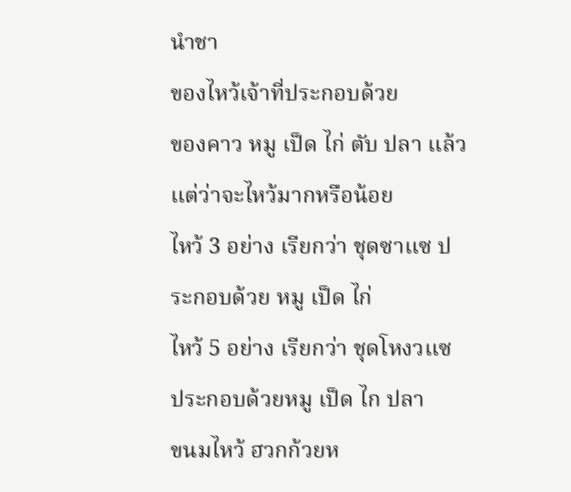นำชา
ของไหว้เจ้าที่ประกอบด้วย
ของคาว หมู เป็ด ไก่ ตับ ปลา แล้วแต่ว่าจะไหว้มากหรือน้อย
ไหว้ 3 อย่าง เรียกว่า ชุดซาแซ ประกอบด้วย หมู เป็ด ไก่
ไหว้ 5 อย่าง เรียกว่า ชุดโหงวแซ ประกอบด้วยหมู เป็ด ไก ปลา
ขนมไหว้ ฮวกก้วยห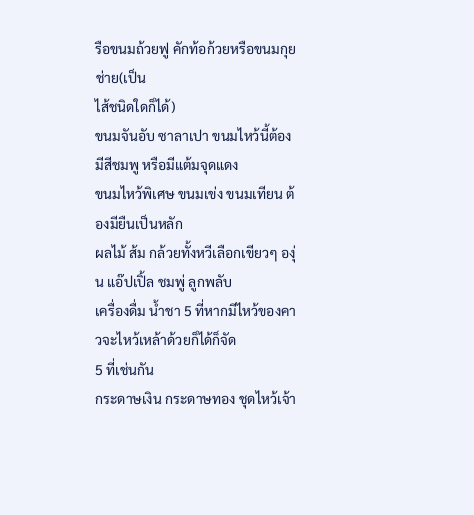รือขนมถ้วยฟู คักท้อก้วยหรือขนมกุยช่าย(เป็น
ไส้ชนิดใดก็ได้)
ขนมจันอับ ซาลาเปา ขนมไหว้นี้ต้องมีสีชมพู หรือมีแต้มจุดแดง
ขนมไหว้พิเศษ ขนมเข่ง ขนมเทียน ต้องมียืนเป็นหลัก
ผลไม้ ส้ม กล้วยทั้งหวีเลือกเขียวๆ องุ่น แอ๊ปเปิ้ล ชมพู่ ลูกพลับ
เครื่องดื่ม น้ำชา 5 ที่หากมีไหว้ของคาวจะไหว้เหล้าด้วยก็ได้ก็จัด
5 ที่เช่นกัน
กระดาษเงิน กระดาษทอง ชุดไหว้เจ้า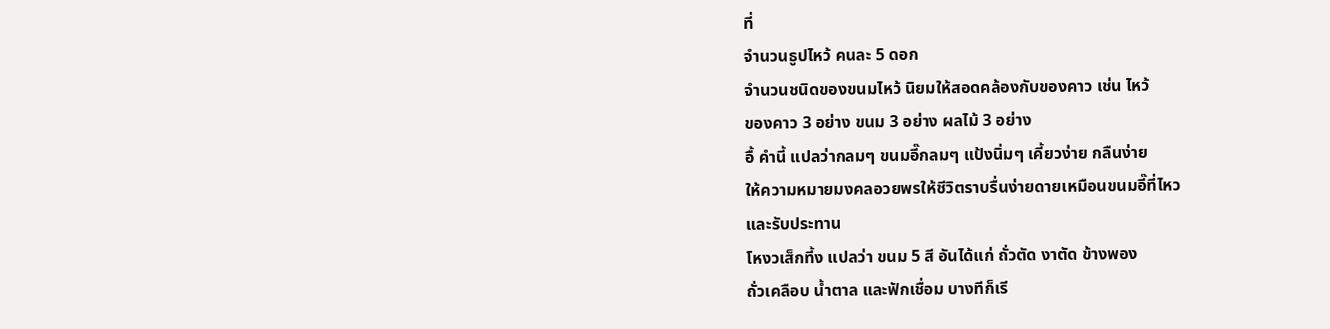ที่
จำนวนธูปไหว้ คนละ 5 ดอก
จำนวนชนิดของขนมไหว้ นิยมให้สอดคล้องกับของคาว เช่น ไหว้
ของคาว 3 อย่าง ขนม 3 อย่าง ผลไม้ 3 อย่าง
อื้ คำนี้ แปลว่ากลมๆ ขนมอี๊กลมๆ แป้งนิ่มๆ เคี้ยวง่าย กลืนง่าย
ให้ความหมายมงคลอวยพรให้ชีวิตราบรื่นง่ายดายเหมือนขนมอี๊ที่ไหว
และรับประทาน
โหงวเส็กที้ง แปลว่า ขนม 5 สี อันได้แก่ ถั่วตัด งาตัด ข้างพอง
ถั่วเคลือบ น้ำตาล และฟักเชื่อม บางทีก็เรี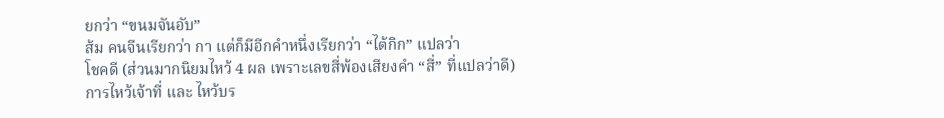ยกว่า “ขนมจันอับ”
ส้ม คนจีนเรียกว่า กา แต่ก็มีอีกคำหนึ่งเรียกว่า “ไต้กิก” แปลว่า
โชคดี (ส่วนมากนิยมไหว้ 4 ผล เพราะเลขสี่พ้องเสียงคำ “สี่” ที่แปลว่าดี)
การไหว้เจ้าที่ และ ไหว้บร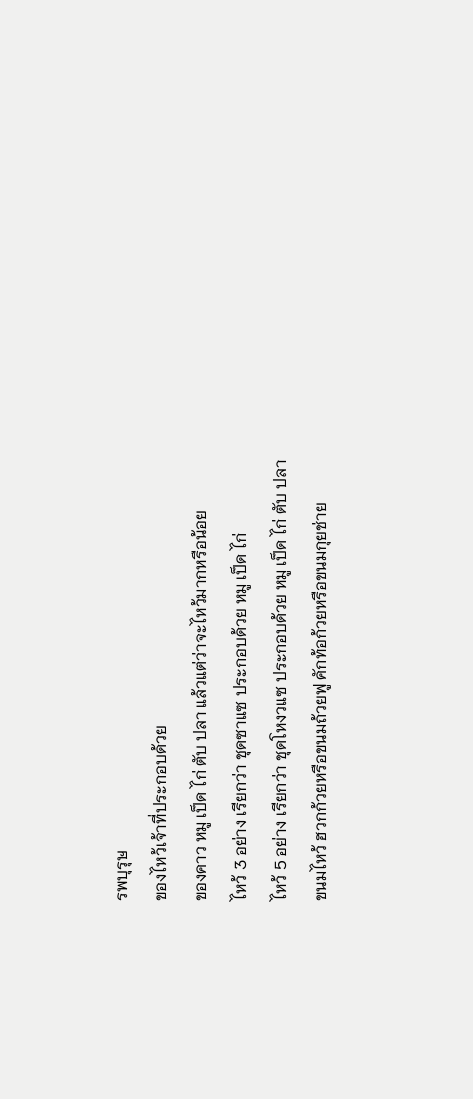รพบุรุษ
ของไหว้เจ้าที่ประกอบด้วย
ของคาว หมู เป็ด ไก่ ตับ ปลา แล้วแต่ว่าจะไหว้มากหรือน้อย
ไหว้ 3 อย่าง เรียกว่า ชุดซาแซ ประกอบด้วย หมู เป็ด ไก่
ไหว้ 5 อย่าง เรียกว่า ชุดโหงวแซ ประกอบด้วย หมู เป็ด ไก่ ตับ ปลา
ขนมไหว้ ฮวกก้วยหรือขนมถ้วยฟู คักท้อก้วยหรือขนมกุยช่าย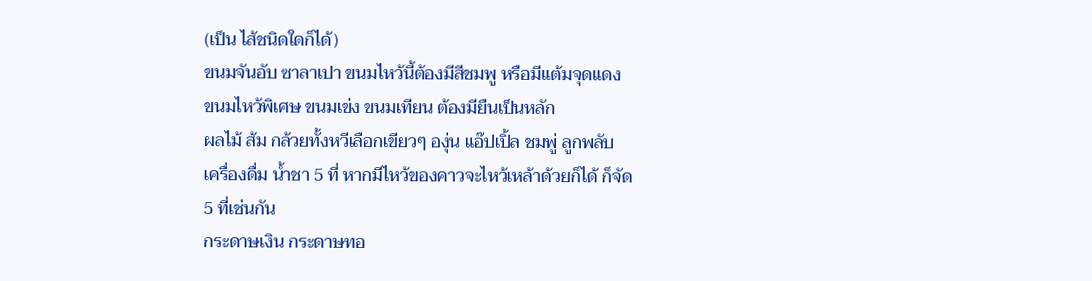(เป็น ไส้ชนิดใดก็ได้)
ขนมจันอับ ซาลาเปา ขนมไหว้นี้ต้องมีสีชมพู หรือมีแต้มจุดแดง
ขนมไหว้พิเศษ ขนมเข่ง ขนมเทียน ต้องมียืนเป็นหลัก
ผลไม้ ส้ม กล้วยทั้งหวีเลือกเขียวๆ องุ่น แอ๊ปเปิ้ล ชมพู่ ลูกพลับ
เครื่องดื่ม น้ำชา 5 ที่ หากมีไหว้ของคาวจะไหว้เหล้าด้วยก็ได้ ก็จัด
5 ที่เช่นกัน
กระดาษเงิน กระดาษทอ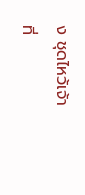ง ชุดไหว้เจ้าที่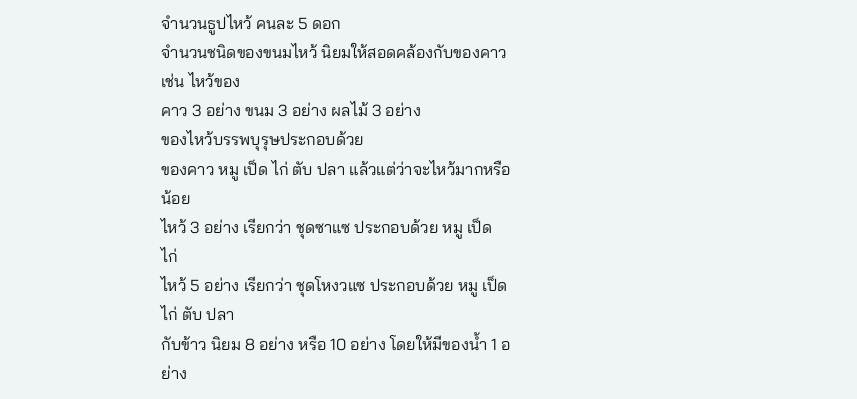จำนวนธูปไหว้ คนละ 5 ดอก
จำนวนชนิดของขนมไหว้ นิยมให้สอดคล้องกับของคาว เช่น ไหว้ของ
คาว 3 อย่าง ขนม 3 อย่าง ผลไม้ 3 อย่าง
ของไหว้บรรพบุรุษประกอบด้วย
ของคาว หมู เป็ด ไก่ ตับ ปลา แล้วแต่ว่าจะไหว้มากหรือน้อย
ไหว้ 3 อย่าง เรียกว่า ชุดซาแซ ประกอบด้วย หมู เป็ด ไก่
ไหว้ 5 อย่าง เรียกว่า ชุดโหงวแซ ประกอบด้วย หมู เป็ด ไก่ ตับ ปลา
กับข้าว นิยม 8 อย่าง หรือ 10 อย่าง โดยให้มีของน้ำ 1 อย่าง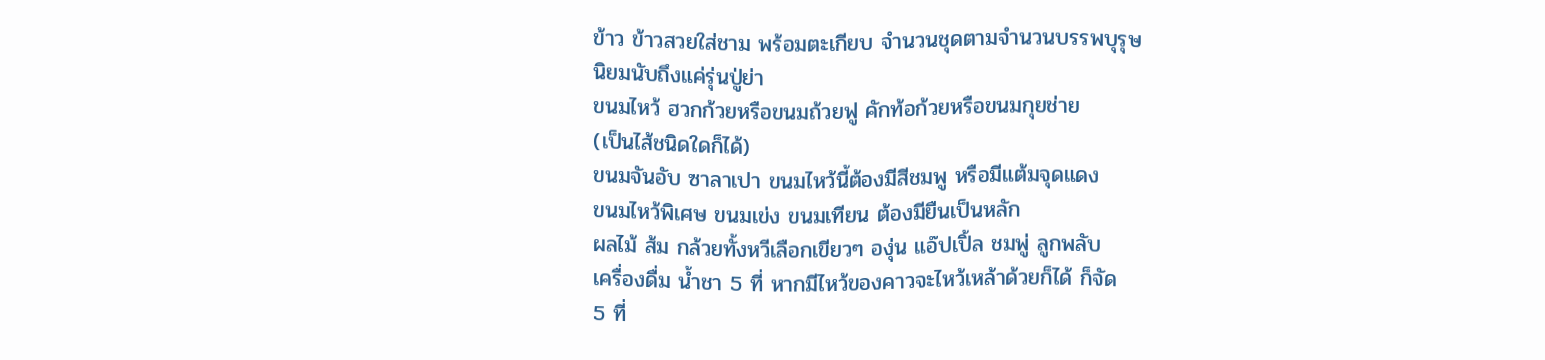ข้าว ข้าวสวยใส่ชาม พร้อมตะเกียบ จำนวนชุดตามจำนวนบรรพบุรุษ
นิยมนับถึงแค่รุ่นปู่ย่า
ขนมไหว้ ฮวกก้วยหรือขนมถ้วยฟู คักท้อก้วยหรือขนมกุยช่าย
(เป็นไส้ชนิดใดก็ได้)
ขนมจันอับ ซาลาเปา ขนมไหว้นี้ต้องมีสีชมพู หรือมีแต้มจุดแดง
ขนมไหว้พิเศษ ขนมเข่ง ขนมเทียน ต้องมียืนเป็นหลัก
ผลไม้ ส้ม กล้วยทั้งหวีเลือกเขียวๆ องุ่น แอ๊ปเปิ้ล ชมพู่ ลูกพลับ
เครื่องดื่ม น้ำชา 5 ที่ หากมีไหว้ของคาวจะไหว้เหล้าด้วยก็ได้ ก็จัด
5 ที่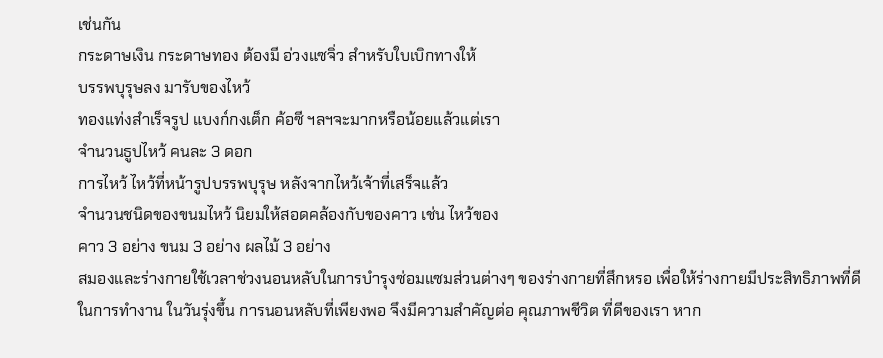เช่นกัน
กระดาษเงิน กระดาษทอง ต้องมี อ่วงแซจิ่ว สำหรับใบเบิกทางให้
บรรพบุรุษลง มารับของไหว้
ทองแท่งสำเร็จรูป แบงก์กงเต็ก ค้อซี ฯลฯจะมากหรือน้อยแล้วแต่เรา
จำนวนธูปไหว้ คนละ 3 ดอก
การไหว้ ไหว้ที่หน้ารูปบรรพบุรุษ หลังจากไหว้เจ้าที่เสร็จแล้ว
จำนวนชนิดของขนมไหว้ นิยมให้สอดคล้องกับของคาว เช่น ไหว้ของ
คาว 3 อย่าง ขนม 3 อย่าง ผลไม้ 3 อย่าง
สมองและร่างกายใช้เวลาช่วงนอนหลับในการบำรุงซ่อมแซมส่วนต่างๆ ของร่างกายที่สึกหรอ เพื่อให้ร่างกายมีประสิทธิภาพที่ดีในการทำงาน ในวันรุ่งขึ้น การนอนหลับที่เพียงพอ จึงมีความสำคัญต่อ คุณภาพชีวิต ที่ดีของเรา หาก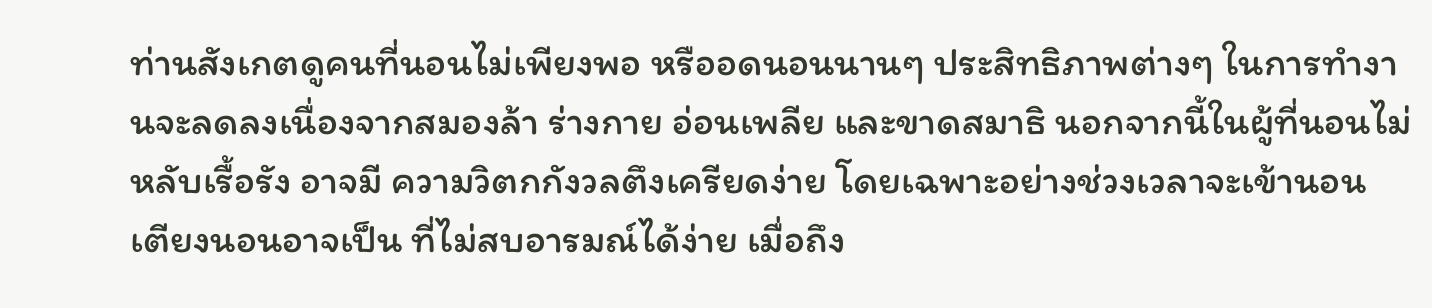ท่านสังเกตดูคนที่นอนไม่เพียงพอ หรืออดนอนนานๆ ประสิทธิภาพต่างๆ ในการทำงานจะลดลงเนื่องจากสมองล้า ร่างกาย อ่อนเพลีย และขาดสมาธิ นอกจากนี้ในผู้ที่นอนไม่หลับเรื้อรัง อาจมี ความวิตกกังวลตึงเครียดง่าย โดยเฉพาะอย่างช่วงเวลาจะเข้านอน เตียงนอนอาจเป็น ที่ไม่สบอารมณ์ได้ง่าย เมื่อถึง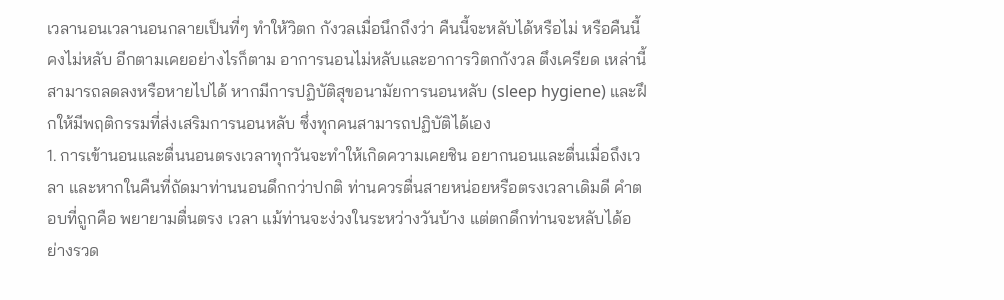เวลานอนเวลานอนกลายเป็นที่ๆ ทำให้วิตก กังวลเมื่อนึกถึงว่า คืนนี้จะหลับได้หรือไม่ หรือคืนนี้คงไม่หลับ อีกตามเคยอย่างไรก็ตาม อาการนอนไม่หลับและอาการวิตกกังวล ตึงเครียด เหล่านี้สามารถลดลงหรือหายไปได้ หากมีการปฏิบัติสุขอนามัยการนอนหลับ (sleep hygiene) และฝึกให้มีพฤติกรรมที่ส่งเสริมการนอนหลับ ซึ่งทุกคนสามารถปฏิบัติได้เอง
1. การเข้านอนและตื่นนอนตรงเวลาทุกวันจะทำให้เกิดความเคยชิน อยากนอนและตื่นเมื่อถึงเวลา และหากในคืนที่ถัดมาท่านนอนดึกกว่าปกติ ท่านควรตื่นสายหน่อยหรือตรงเวลาเดิมดี คำตอบที่ถูกคือ พยายามตื่นตรง เวลา แม้ท่านจะง่วงในระหว่างวันบ้าง แต่ตกดึกท่านจะหลับได้อย่างรวด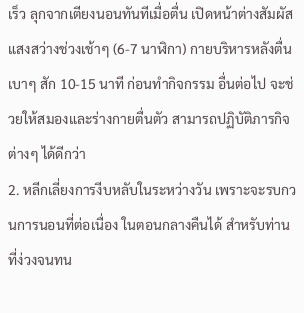เร็ว ลุกจากเตียงนอนทันทีเมื่อตื่น เปิดหน้าต่างสัมผัสแสงสว่างช่วงเช้าๆ (6-7 นาฬิกา) กายบริหารหลังตื่นเบาๆ สัก 10-15 นาที ก่อนทำกิจกรรม อื่นต่อไป จะช่วยให้สมองและร่างกายตื่นตัว สามารถปฏิบัติภารกิจต่างๆ ได้ดีกว่า
2. หลีกเลี่ยงการงีบหลับในระหว่างวัน เพราะจะรบกวนการนอนที่ต่อเนื่อง ในตอนกลางคืนได้ สำหรับท่านที่ง่วงจนทน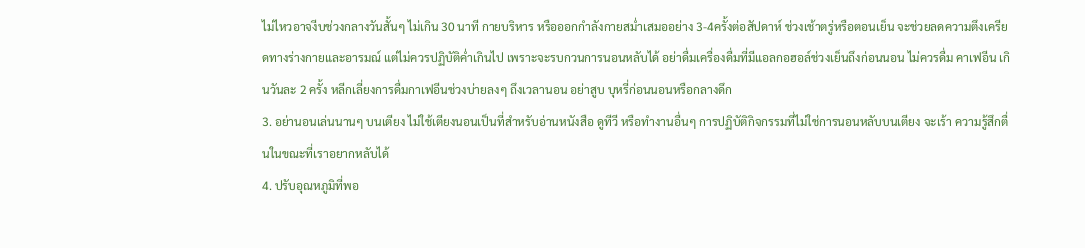ไม่ไหวอาจงีบช่วงกลางวันสั้นๆ ไม่เกิน 30 นาที กายบริหาร หรือออกกำลังกายสม่ำเสมออย่าง 3-4ครั้งต่อสัปดาห์ ช่วงเช้าตรู่หรือตอนเย็น จะช่วยลดความตึงเครียดทางร่างกายและอารมณ์ แต่ไม่ควรปฏิบัติค่ำเกินไป เพราะจะรบกวนการนอนหลับได้ อย่าดื่มเครื่องดื่มที่มีแอลกอฮอล์ช่วงเย็นถึงก่อนนอน ไม่ควรดื่ม คาเฟอีน เกินวันละ 2 ครั้ง หลีกเลี่ยงการดื่มกาเฟอีนช่วงบ่ายลงๆ ถึงเวลานอน อย่าสูบ บุหรี่ก่อนนอนหรือกลางดึก
3. อย่านอนเล่นนานๆ บนเตียง ไม่ใช้เตียงนอนเป็นที่สำหรับอ่านหนังสือ ดูทีวี หรือทำงานอื่นๆ การปฏิบัติกิจกรรมที่ไม่ใช่การนอนหลับบนเตียง จะเร้า ความรู้สึกตื่นในขณะที่เราอยากหลับได้
4. ปรับอุณหภูมิที่พอ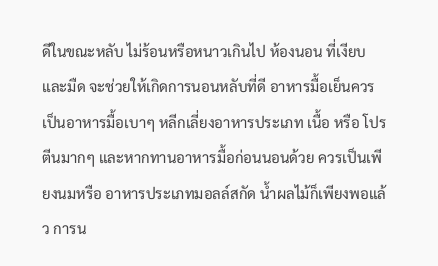ดีในขณะหลับ ไม่ร้อนหรือหนาวเกินไป ห้องนอน ที่เงียบและมืด จะช่วยให้เกิดการนอนหลับที่ดี อาหารมื้อเย็นควรเป็นอาหารมื้อเบาๆ หลีกเลี่ยงอาหารประเภท เนื้อ หรือ โปรตีนมากๆ และหากทานอาหารมื้อก่อนนอนด้วย ควรเป็นเพียงนมหรือ อาหารประเภทมอลล์สกัด น้ำผลไม้ก็เพียงพอแล้ว การน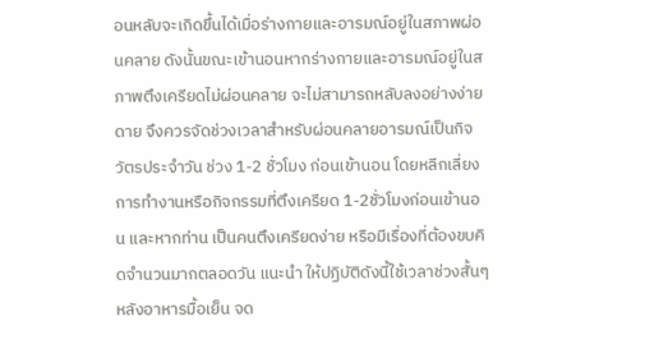อนหลับจะเกิดขึ้นได้เมื่อร่างกายและอารมณ์อยู่ในสภาพผ่อนคลาย ดังนั้นขณะเข้านอนหากร่างกายและอารมณ์อยู่ในสภาพตึงเครียดไม่ผ่อนคลาย จะไม่สามารถหลับลงอย่างง่ายดาย จึงควรจัดช่วงเวลาสำหรับผ่อนคลายอารมณ์เป็นกิจวัตรประจำวัน ช่วง 1-2 ชั่วโมง ก่อนเข้านอน โดยหลีกเลี่ยง การทำงานหรือกิจกรรมที่ตึงเครียด 1-2ชั่วโมงก่อนเข้านอน และหากท่าน เป็นคนตึงเครียดง่าย หรือมีเรื่องที่ต้องขบคิดจำนวนมากตลอดวัน แนะนำ ให้ปฏิบัติดังนี้ใช้เวลาช่วงสั้นๆ หลังอาหารมื้อเย็น จด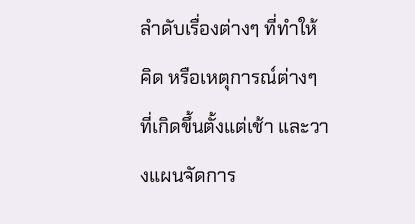ลำดับเรื่องต่างๆ ที่ทำให้ คิด หรือเหตุการณ์ต่างๆ ที่เกิดขึ้นตั้งแต่เช้า และวางแผนจัดการ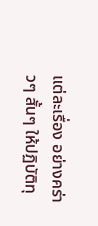แต่ละเรื่อง อย่างคร่าวๆ สั้นๆ ให้ปฏิบัติทุ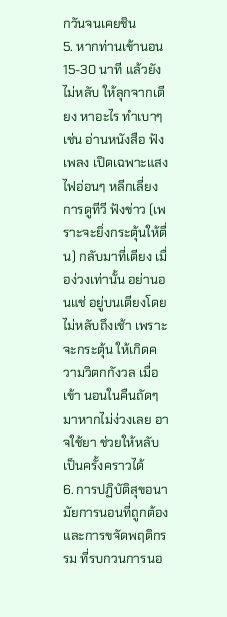กวันจนเคยชิน
5. หากท่านเข้านอน 15-30 นาที แล้วยังไม่หลับ ให้ลุกจากเตียง หาอะไร ทำเบาๆ เช่น อ่านหนังสือ ฟังเพลง เปิดเฉพาะแสงไฟอ่อนๆ หลีกเลี่ยงการดูทีวี ฟังข่าว (เพราะจะยิ่งกระตุ้นให้ตื่น) กลับมาที่เตียง เมื่อง่วงเท่านั้น อย่านอนแช่ อยู่บนเตียงโดยไม่หลับถึงเช้า เพราะจะกระตุ้น ให้เกิดความวิตกกังวล เมื่อเข้า นอนในคืนถัดๆ มาหากไม่ง่วงเลย อาจใช้ยา ช่วยให้หลับเป็นครั้งคราวได้
6. การปฏิบัติสุขอนามัยการนอนที่ถูกต้อง และการขจัดพฤติกรรม ที่รบกวนการนอ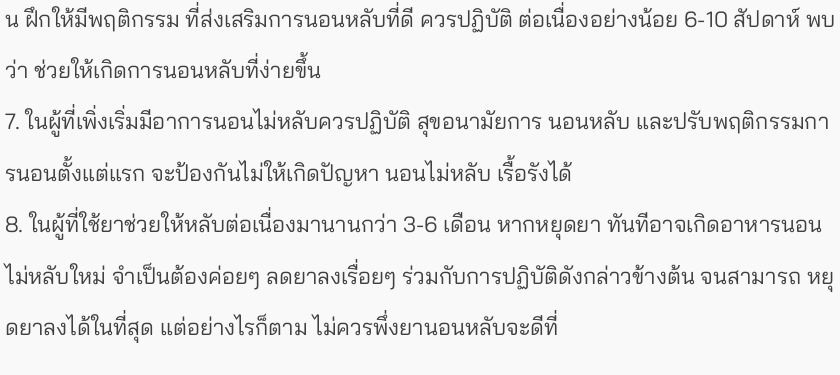น ฝึกให้มีพฤติกรรม ที่ส่งเสริมการนอนหลับที่ดี ควรปฏิบัติ ต่อเนื่องอย่างน้อย 6-10 สัปดาห์ พบว่า ช่วยให้เกิดการนอนหลับที่ง่ายขึ้น
7. ในผู้ที่เพิ่งเริ่มมีอาการนอนไม่หลับควรปฏิบัติ สุขอนามัยการ นอนหลับ และปรับพฤติกรรมการนอนตั้งแต่แรก จะป้องกันไม่ให้เกิดปัญหา นอนไม่หลับ เรื้อรังได้
8. ในผู้ที่ใช้ยาช่วยให้หลับต่อเนื่องมานานกว่า 3-6 เดือน หากหยุดยา ทันทีอาจเกิดอาหารนอนไม่หลับใหม่ จำเป็นต้องค่อยๆ ลดยาลงเรื่อยๆ ร่วมกับการปฏิบัติดังกล่าวข้างต้น จนสามารถ หยุดยาลงได้ในที่สุด แต่อย่างไรก็ตาม ไม่ควรพึ่งยานอนหลับจะดีที่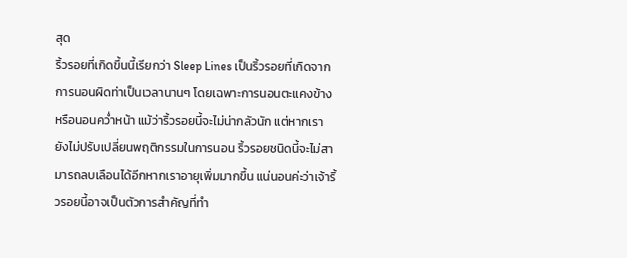สุด
ริ้วรอยที่เกิดขึ้นนี้เรียกว่า Sleep Lines เป็นริ้วรอยที่เกิดจากการนอนผิดท่าเป็นเวลานานๆ โดยเฉพาะการนอนตะแคงข้างหรือนอนคว่ำหน้า แม้ว่าริ้วรอยนี้จะไม่น่ากลัวนัก แต่หากเรายังไม่ปรับเปลี่ยนพฤติกรรมในการนอน ริ้วรอยชนิดนี้จะไม่สามารถลบเลือนได้อีกหากเราอายุเพิ่มมากขึ้น แน่นอนค่ะว่าเจ้าริ้วรอยนี้อาจเป็นตัวการสำคัญที่ทำ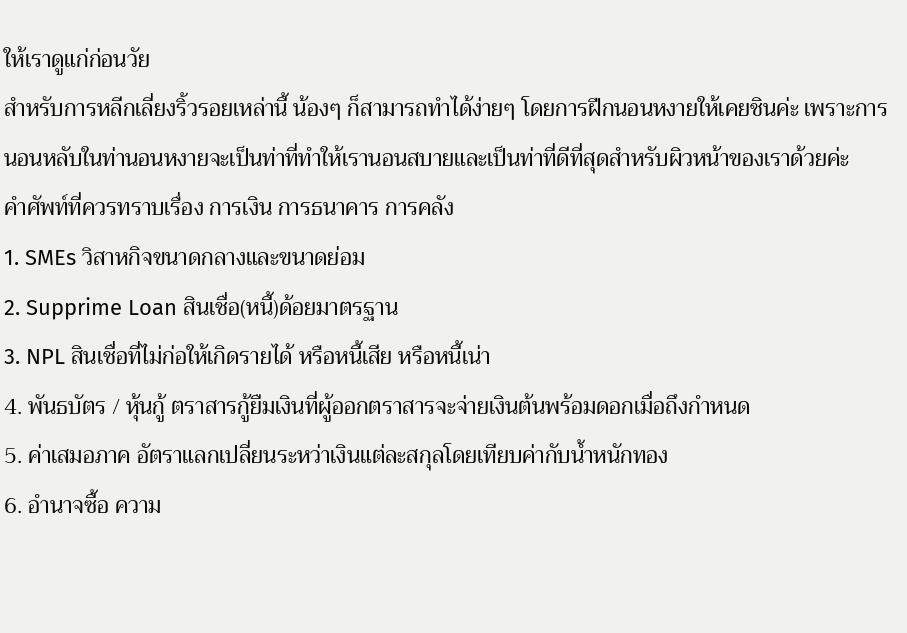ให้เราดูแก่ก่อนวัย
สำหรับการหลีกเลี่ยงริ้วรอยเหล่านี้ น้องๆ ก็สามารถทำได้ง่ายๆ โดยการฝีกนอนหงายให้เคยชินค่ะ เพราะการนอนหลับในท่านอนหงายจะเป็นท่าที่ทำให้เรานอนสบายและเป็นท่าที่ดีที่สุดสำหรับผิวหน้าของเราด้วยค่ะ
คำศัพท์ที่ควรทราบเรื่อง การเงิน การธนาคาร การคลัง
1. SMEs วิสาหกิจขนาดกลางและขนาดย่อม
2. Supprime Loan สินเชื่อ(หนี้)ด้อยมาตรฐาน
3. NPL สินเชื่อที่ไม่ก่อให้เกิดรายได้ หรือหนี้เสีย หรือหนี้เน่า
4. พันธบัตร / หุ้นกู้ ตราสารกู้ยืมเงินที่ผู้ออกตราสารจะจ่ายเงินต้นพร้อมดอกเมื่อถึงกำหนด
5. ค่าเสมอภาค อัตราแลกเปลี่ยนระหว่าเงินแต่ละสกุลโดยเทียบค่ากับน้ำหนักทอง
6. อำนาจซื้อ ความ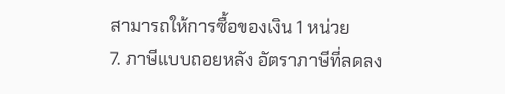สามารถให้การซื้อของเงิน 1 หน่วย
7. ภาษีแบบถอยหลัง อัตราภาษีที่ลดลง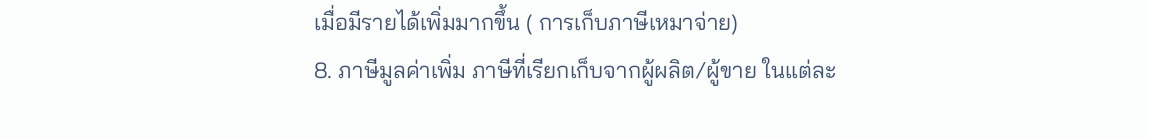เมื่อมีรายได้เพิ่มมากขึ้น ( การเก็บภาษีเหมาจ่าย)
8. ภาษีมูลค่าเพิ่ม ภาษีที่เรียกเก็บจากผู้ผลิต/ผู้ขาย ในแต่ละ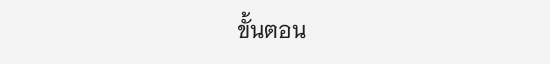ขั้นตอน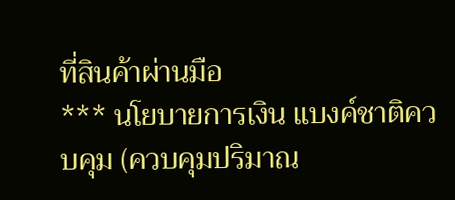ที่สินค้าผ่านมือ
*** นโยบายการเงิน แบงค์ชาติควบคุม (ควบคุมปริมาณ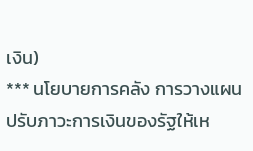เงิน)
*** นโยบายการคลัง การวางแผนปรับภาวะการเงินของรัฐให้เห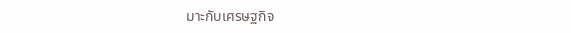มาะกับเศรษฐกิจ